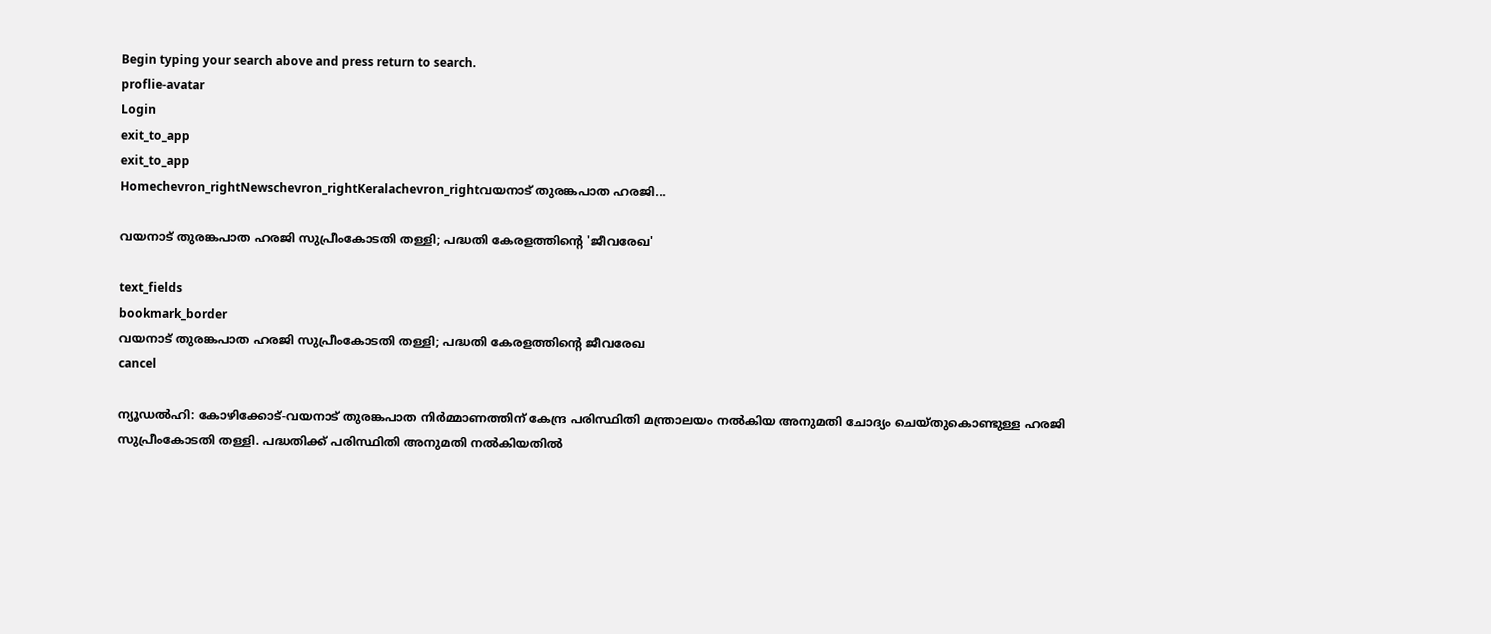Begin typing your search above and press return to search.
proflie-avatar
Login
exit_to_app
exit_to_app
Homechevron_rightNewschevron_rightKeralachevron_rightവയനാട് തുരങ്കപാത ഹരജി...

വയനാട് തുരങ്കപാത ഹരജി സുപ്രീംകോടതി തള്ളി; പദ്ധതി കേരളത്തിന്‍റെ 'ജീവരേഖ'

text_fields
bookmark_border
വയനാട് തുരങ്കപാത ഹരജി സുപ്രീംകോടതി തള്ളി; പദ്ധതി കേരളത്തിന്‍റെ ജീവരേഖ
cancel

ന്യൂഡൽഹി: കോഴിക്കോട്-വയനാട് തുരങ്കപാത നിർമ്മാണത്തിന് കേന്ദ്ര പരിസ്ഥിതി മന്ത്രാലയം നൽകിയ അനുമതി ചോദ്യം ചെയ്തുകൊണ്ടുള്ള ഹരജി സുപ്രീംകോടതി തള്ളി. പദ്ധതിക്ക് പരിസ്ഥിതി അനുമതി നൽകിയതിൽ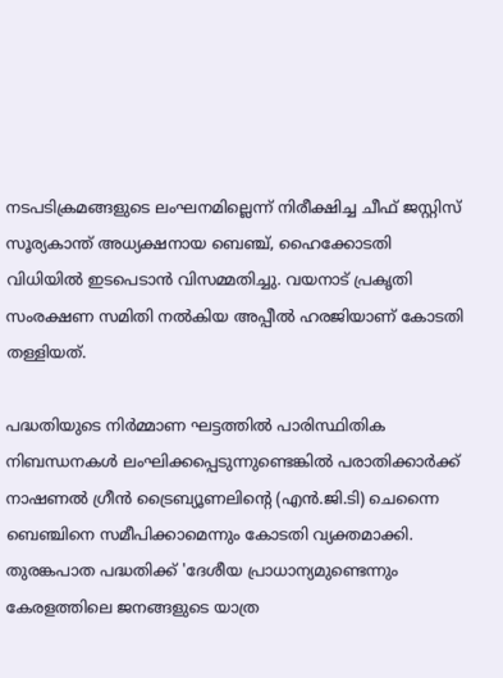നടപടിക്രമങ്ങളുടെ ലംഘനമില്ലെന്ന് നിരീക്ഷിച്ച ചീഫ് ജസ്റ്റിസ് സൂര്യകാന്ത് അധ്യക്ഷനായ ബെഞ്ച്, ഹൈക്കോടതി വിധിയിൽ ഇടപെടാൻ വിസമ്മതിച്ചു. വയനാട് പ്രകൃതി സംരക്ഷണ സമിതി നൽകിയ അപ്പീൽ ഹരജിയാണ് കോടതി തള്ളിയത്.

പദ്ധതിയുടെ നിർമ്മാണ ഘട്ടത്തിൽ പാരിസ്ഥിതിക നിബന്ധനകൾ ലംഘിക്കപ്പെടുന്നുണ്ടെങ്കിൽ പരാതിക്കാർക്ക് നാഷണൽ ഗ്രീൻ ട്രൈബ്യൂണലിന്റെ (എൻ.ജി.ടി) ചെന്നൈ ബെഞ്ചിനെ സമീപിക്കാമെന്നും കോടതി വ്യക്തമാക്കി. തുരങ്കപാത പദ്ധതിക്ക് 'ദേശീയ പ്രാധാന്യമുണ്ടെന്നും കേരളത്തിലെ ജനങ്ങളുടെ യാത്ര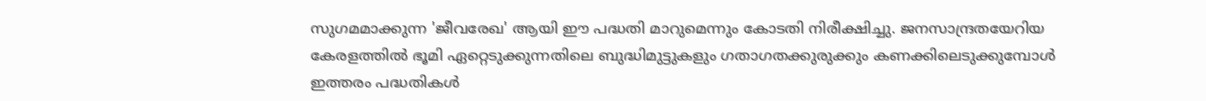സുഗമമാക്കുന്ന 'ജീവരേഖ' ആയി ഈ പദ്ധതി മാറുമെന്നും കോടതി നിരീക്ഷിച്ചു. ജനസാന്ദ്രതയേറിയ കേരളത്തിൽ ഭൂമി ഏറ്റെടുക്കുന്നതിലെ ബുദ്ധിമുട്ടുകളും ഗതാഗതക്കുരുക്കും കണക്കിലെടുക്കുമ്പോൾ ഇത്തരം പദ്ധതികൾ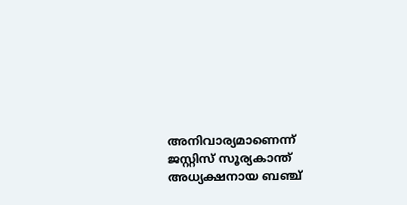അനിവാര്യമാണെന്ന് ജസ്റ്റിസ് സൂര്യകാന്ത് അധ്യക്ഷനായ ബഞ്ച്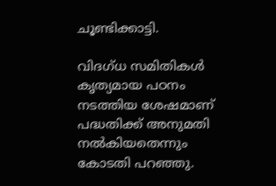ചൂണ്ടിക്കാട്ടി.

വിദഗ്ധ സമിതികൾ കൃത്യമായ പഠനം നടത്തിയ ശേഷമാണ് പദ്ധതിക്ക് അനുമതി നൽകിയതെന്നും കോടതി പറഞ്ഞു.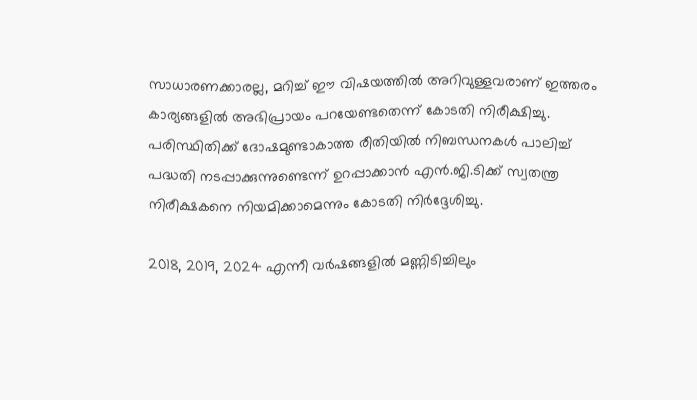സാധാരണക്കാരല്ല, മറിച്ച് ഈ വിഷയത്തിൽ അറിവുള്ളവരാണ് ഇത്തരം കാര്യങ്ങളിൽ അഭിപ്രായം പറയേണ്ടതെന്ന് കോടതി നിരീക്ഷിച്ചു. പരിസ്ഥിതിക്ക് ദോഷമുണ്ടാകാത്ത രീതിയിൽ നിബന്ധനകൾ പാലിച്ച് പദ്ധതി നടപ്പാക്കുന്നുണ്ടെന്ന് ഉറപ്പാക്കാൻ എൻ.ജി.ടിക്ക് സ്വതന്ത്ര നിരീക്ഷകനെ നിയമിക്കാമെന്നും കോടതി നിർദ്ദേശിച്ചു.

2018, 2019, 2024 എന്നീ വർഷങ്ങളിൽ മണ്ണിടിച്ചിലും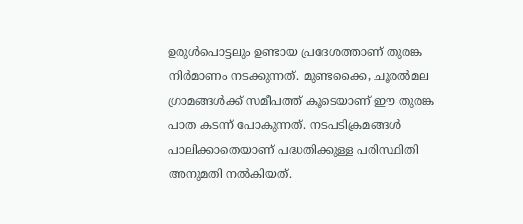ഉരുൾപൊട്ടലും ഉണ്ടായ പ്രദേശത്താണ് തുരങ്ക നിർമാണം നടക്കുന്നത്. മുണ്ടക്കൈ, ചൂരൽമല ഗ്രാമങ്ങൾക്ക് സമീപത്ത് കൂടെയാണ് ഈ തുരങ്ക പാത കടന്ന് പോകുന്നത്. നടപടിക്രമങ്ങൾ പാലിക്കാതെയാണ് പദ്ധതിക്കുള്ള പരിസ്ഥിതി അനുമതി നൽകിയത്.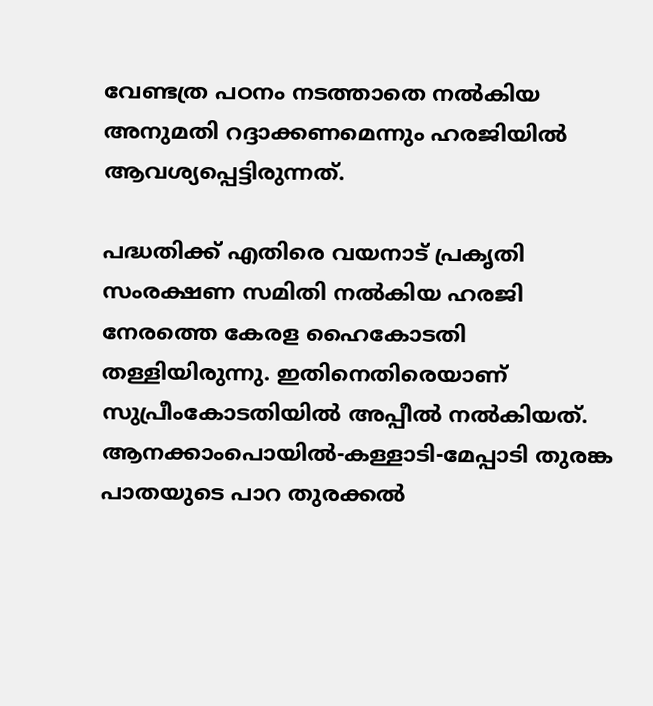വേണ്ടത്ര പഠനം നടത്താതെ നൽകിയ അനുമതി റദ്ദാക്കണമെന്നും ഹരജിയിൽ ആവശ്യപ്പെട്ടിരുന്നത്.

പദ്ധതിക്ക് എതിരെ വയനാട് പ്രകൃതി സംരക്ഷണ സമിതി നൽകിയ ഹരജി നേരത്തെ കേരള ഹൈകോടതി തള്ളിയിരുന്നു. ഇതിനെതിരെയാണ് സുപ്രീംകോടതിയിൽ അപ്പീൽ നൽകിയത്. ആനക്കാംപൊയിൽ-കള്ളാടി-മേപ്പാടി തുരങ്ക പാതയുടെ പാറ തുരക്കൽ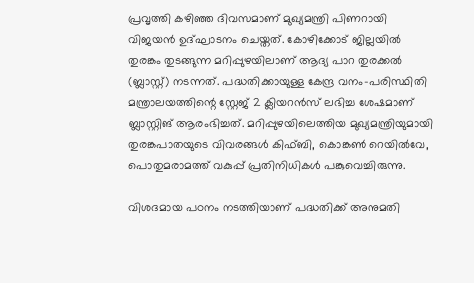പ്രവൃത്തി കഴിഞ്ഞ ദിവസമാണ് മുഖ്യമന്ത്രി പിണറായി വിജയൻ ഉദ്ഘാടനം ചെയ്തത്. കോഴിക്കോട് ജില്ലയിൽ തുരങ്കം തുടങ്ങുന്ന മറിപ്പുഴയിലാണ് ആദ്യ പാറ തുരക്കൽ (ബ്ലാസ്റ്റ്) നടന്നത്. പദ്ധതിക്കായുള്ള കേന്ദ്ര വനം-പരിസ്ഥിതി മന്ത്രാലയത്തിന്റെ സ്റ്റേജ് 2 ക്ലിയറൻസ് ലഭിച്ച ശേഷമാണ് ബ്ലാസ്റ്റിങ് ആരംഭിച്ചത്. മറിപ്പുഴയിലെത്തിയ മുഖ്യമന്ത്രിയുമായി തുരങ്കപാതയുടെ വിവരങ്ങള്‍ കിഫ്ബി, കൊങ്കണ്‍ റെയില്‍വേ, പൊതുമരാമത്ത് വകുപ്പ് പ്രതിനിധികള്‍ പങ്കുവെച്ചിരുന്നു.

വിശദമായ പഠനം നടത്തിയാണ് പദ്ധതിക്ക് അനുമതി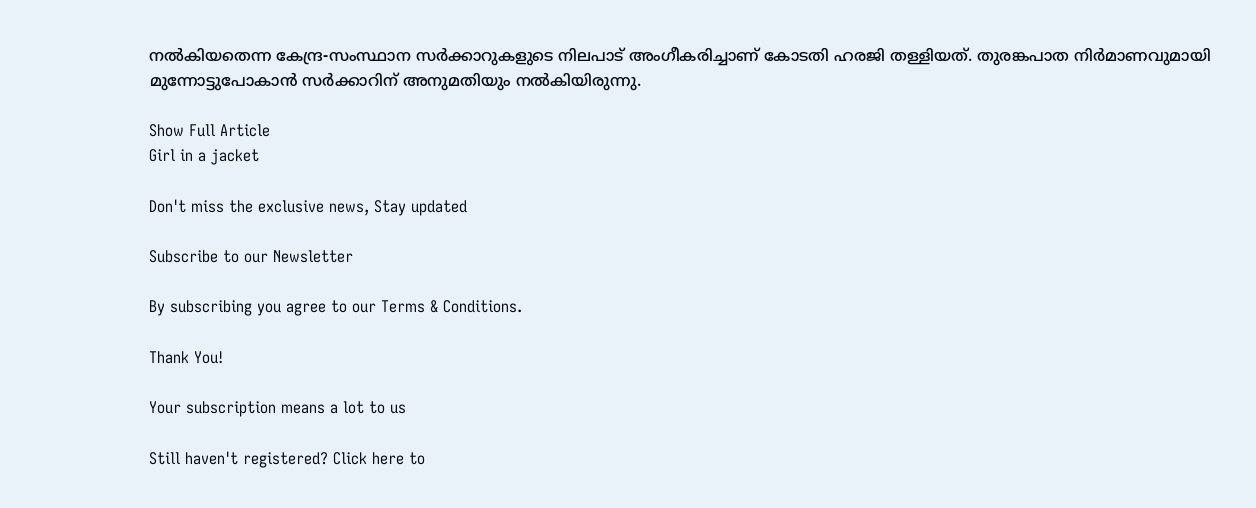നൽകിയതെന്ന കേന്ദ്ര-സംസ്ഥാന സർക്കാറുകളുടെ നിലപാട് അംഗീകരിച്ചാണ് കോടതി ഹരജി തള്ളിയത്. തുരങ്കപാത നിർമാണവുമായി മുന്നോട്ടുപോകാൻ സർക്കാറിന് അനുമതിയും നൽകിയിരുന്നു.

Show Full Article
Girl in a jacket

Don't miss the exclusive news, Stay updated

Subscribe to our Newsletter

By subscribing you agree to our Terms & Conditions.

Thank You!

Your subscription means a lot to us

Still haven't registered? Click here to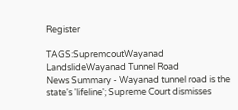Register

TAGS:SupremcoutWayanad LandslideWayanad Tunnel Road
News Summary - Wayanad tunnel road is the state's 'lifeline'; Supreme Court dismisses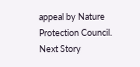appeal by Nature Protection Council.
Next Story